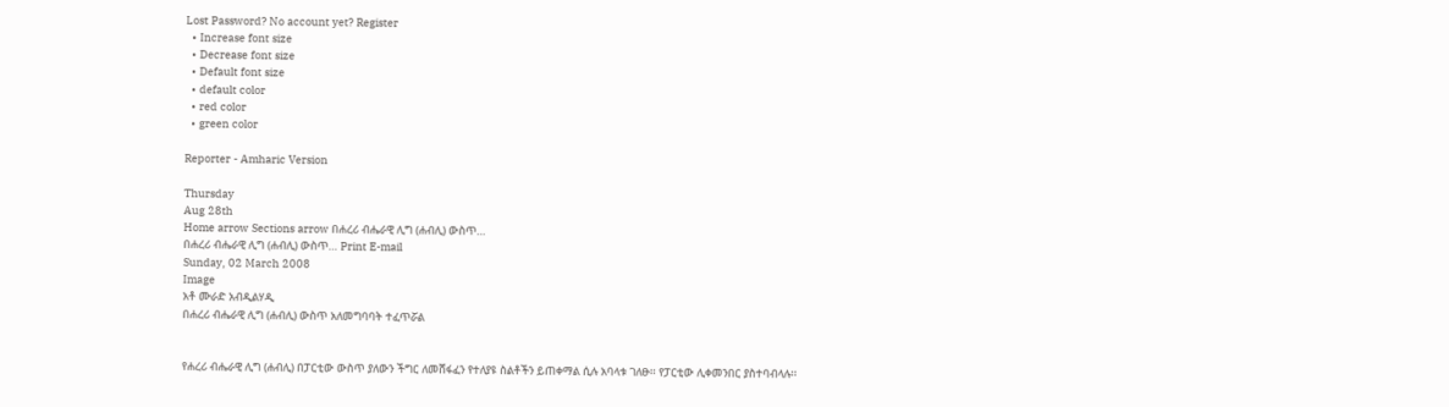Lost Password? No account yet? Register
  • Increase font size
  • Decrease font size
  • Default font size
  • default color
  • red color
  • green color

Reporter - Amharic Version

Thursday
Aug 28th
Home arrow Sections arrow በሐረሪ ብሔራዊ ሊግ (ሐብሊ) ውስጥ...
በሐረሪ ብሔራዊ ሊግ (ሐብሊ) ውስጥ... Print E-mail
Sunday, 02 March 2008
Image
አቶ ሙራድ አብዲልሃዲ
በሐረሪ ብሔራዊ ሊግ (ሐብሊ) ውስጥ አለመግባባት ተፈጥሯል


የሐረሪ ብሔራዊ ሊግ (ሐብሊ) በፓርቲው ውስጥ ያለውን ችግር ለመሸፋፈን የተለያዩ ስልቶችን ይጠቀማል ሲሉ አባላቱ ገለፁ፡፡ የፓርቲው ሊቀመንበር ያስተባብላሉ፡፡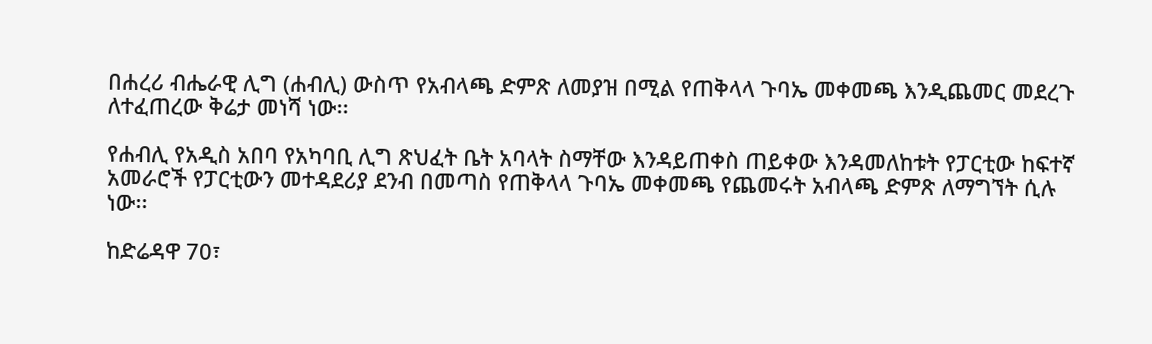በሐረሪ ብሔራዊ ሊግ (ሐብሊ) ውስጥ የአብላጫ ድምጽ ለመያዝ በሚል የጠቅላላ ጉባኤ መቀመጫ እንዲጨመር መደረጉ ለተፈጠረው ቅሬታ መነሻ ነው፡፡

የሐብሊ የአዲስ አበባ የአካባቢ ሊግ ጽህፈት ቤት አባላት ስማቸው እንዳይጠቀስ ጠይቀው እንዳመለከቱት የፓርቲው ከፍተኛ አመራሮች የፓርቲውን መተዳደሪያ ደንብ በመጣስ የጠቅላላ ጉባኤ መቀመጫ የጨመሩት አብላጫ ድምጽ ለማግኘት ሲሉ ነው፡፡

ከድሬዳዋ 70፣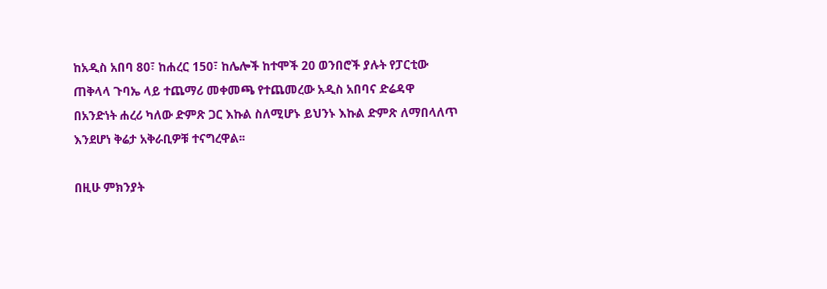ከአዲስ አበባ 80፣ ከሐረር 150፣ ከሌሎች ከተሞች 20 ወንበሮች ያሉት የፓርቲው ጠቅላላ ጉባኤ ላይ ተጨማሪ መቀመጫ የተጨመረው አዲስ አበባና ድሬዳዋ በአንድነት ሐረሪ ካለው ድምጽ ጋር እኩል ስለሚሆኑ ይህንኑ እኩል ድምጽ ለማበላለጥ እንደሆነ ቅሬታ አቅራቢዎቹ ተናግረዋል፡፡

በዚሁ ምክንያት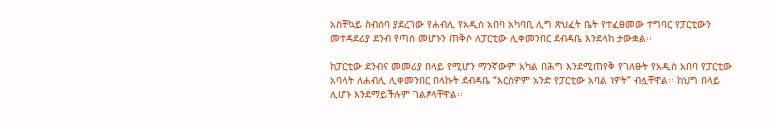አስቸኳይ ስብሰባ ያደረገው የሐብሊ የአዲስ አበባ አካባቢ ሊግ ጽህፈት ቤት የተፈፀመው ተግባር የፓርቲውን መተዳደሪያ ደንብ የጣሰ መሆኑን ጠቅሶ ለፓርቲው ሊቀመንበር ደብዳቤ እንደላከ ታውቋል፡፡

ከፓርቲው ደንብና መመሪያ በላይ የሚሆን ማንኛውም አካል በሕግ እንደሚጠየቅ የገለፁት የአዲስ አበባ የፓርቲው አባላት ለሐብሊ ሊቀመንበር በላኩት ደብዳቤ “እርስዎም አንድ የፓርቲው አባል ነዎት” ብሏቸዋል፡፡ ከህግ በላይ ሊሆኑ እንደማይችሉም ገልፆላቸዋል፡፡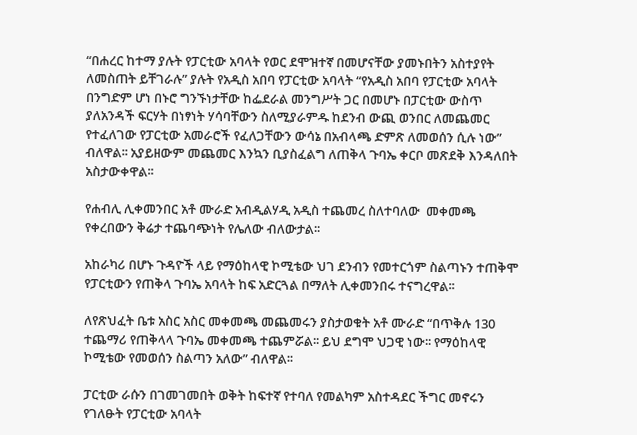“በሐረር ከተማ ያሉት የፓርቲው አባላት የወር ደሞዝተኛ በመሆናቸው ያመኑበትን አስተያየት ለመስጠት ይቸገራሉ” ያሉት የአዲስ አበባ የፓርቲው አባላት “የአዲስ አበባ የፓርቲው አባላት በንግድም ሆነ በኑሮ ግንኙነታቸው ከፌደራል መንግሥት ጋር በመሆኑ በፓርቲው ውስጥ ያለአንዳች ፍርሃት በነፃነት ሃሳባቸውን ስለሚያራምዱ ከደንብ ውጪ ወንበር ለመጨመር የተፈለገው የፓርቲው አመራሮች የፈለጋቸውን ውሳኔ በአብላጫ ድምጽ ለመወሰን ሲሉ ነው” ብለዋል፡፡ አያይዘውም መጨመር እንኳን ቢያስፈልግ ለጠቅላ ጉባኤ ቀርቦ መጽደቅ እንዳለበት አስታውቀዋል፡፡

የሐብሊ ሊቀመንበር አቶ ሙራድ አብዲልሃዲ አዲስ ተጨመረ ስለተባለው  መቀመጫ የቀረበውን ቅሬታ ተጨባጭነት የሌለው ብለውታል፡፡

አከራካሪ በሆኑ ጉዳዮች ላይ የማዕከላዊ ኮሚቴው ህገ ደንብን የመተርጎም ስልጣኑን ተጠቅሞ የፓርቲውን የጠቅላ ጉባኤ አባላት ከፍ አድርጓል በማለት ሊቀመንበሩ ተናግረዋል፡፡

ለየጽህፈት ቤቱ አስር አስር መቀመጫ መጨመሩን ያስታወቁት አቶ ሙራድ “በጥቅሉ 130 ተጨማሪ የጠቅላላ ጉባኤ መቀመጫ ተጨምሯል፡፡ ይህ ደግሞ ህጋዊ ነው፡፡ የማዕከላዊ ኮሚቴው የመወሰን ስልጣን አለው” ብለዋል፡፡

ፓርቲው ራሱን በገመገመበት ወቅት ከፍተኛ የተባለ የመልካም አስተዳደር ችግር መኖሩን የገለፁት የፓርቲው አባላት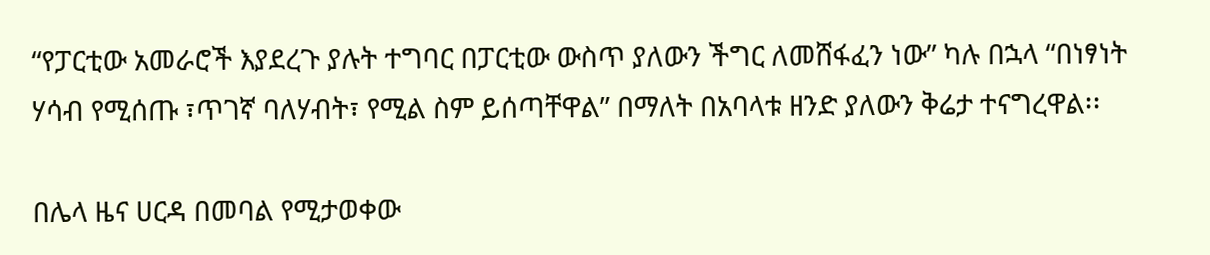“የፓርቲው አመራሮች እያደረጉ ያሉት ተግባር በፓርቲው ውስጥ ያለውን ችግር ለመሸፋፈን ነው” ካሉ በኋላ “በነፃነት ሃሳብ የሚሰጡ ፣ጥገኛ ባለሃብት፣ የሚል ስም ይሰጣቸዋል” በማለት በአባላቱ ዘንድ ያለውን ቅሬታ ተናግረዋል፡፡

በሌላ ዜና ሀርዳ በመባል የሚታወቀው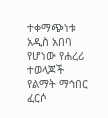ተቀማጭነቱ አዲስ አበባ የሆነው የሐረሪ ተወላጆች የልማት ማኅበር ፈርሶ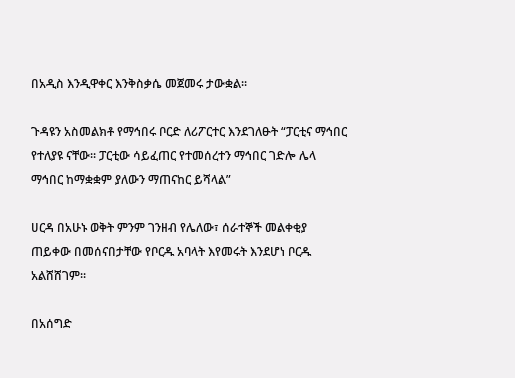በአዲስ እንዲዋቀር እንቅስቃሴ መጀመሩ ታውቋል፡፡

ጉዳዩን አስመልክቶ የማኅበሩ ቦርድ ለሪፖርተር እንደገለፁት “ፓርቲና ማኅበር የተለያዩ ናቸው፡፡ ፓርቲው ሳይፈጠር የተመሰረተን ማኅበር ገድሎ ሌላ ማኅበር ከማቋቋም ያለውን ማጠናከር ይሻላል”

ሀርዳ በአሁኑ ወቅት ምንም ገንዘብ የሌለው፣ ሰራተኞች መልቀቂያ ጠይቀው በመሰናበታቸው የቦርዱ አባላት እየመሩት እንደሆነ ቦርዱ አልሸሸገም፡፡

በአሰግድ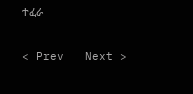ተፈራ

< Prev   Next >